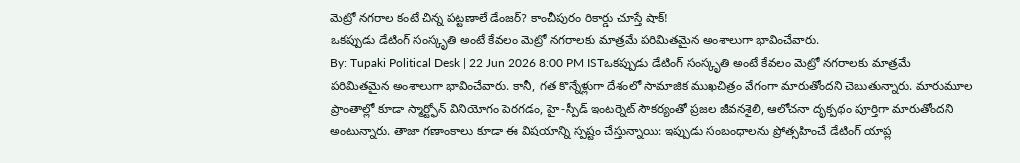మెట్రో నగరాల కంటే చిన్న పట్టణాలే డేంజర్? కాంచీపురం రికార్డు చూస్తే షాక్!
ఒకప్పుడు డేటింగ్ సంస్కృతి అంటే కేవలం మెట్రో నగరాలకు మాత్రమే పరిమితమైన అంశాలుగా భావించేవారు.
By: Tupaki Political Desk | 22 Jun 2026 8:00 PM ISTఒకప్పుడు డేటింగ్ సంస్కృతి అంటే కేవలం మెట్రో నగరాలకు మాత్రమే పరిమితమైన అంశాలుగా భావించేవారు. కానీ, గత కొన్నేళ్లుగా దేశంలో సామాజిక ముఖచిత్రం వేగంగా మారుతోందని చెబుతున్నారు. మారుమూల ప్రాంతాల్లో కూడా స్మార్ట్ఫోన్ వినియోగం పెరగడం, హై-స్పీడ్ ఇంటర్నెట్ సౌకర్యంతో ప్రజల జీవనశైలి, ఆలోచనా దృక్పథం పూర్తిగా మారుతోందని అంటున్నారు. తాజా గణాంకాలు కూడా ఈ విషయాన్ని స్పష్టం చేస్తున్నాయి: ఇప్పుడు సంబంధాలను ప్రోత్సహించే డేటింగ్ యాప్ల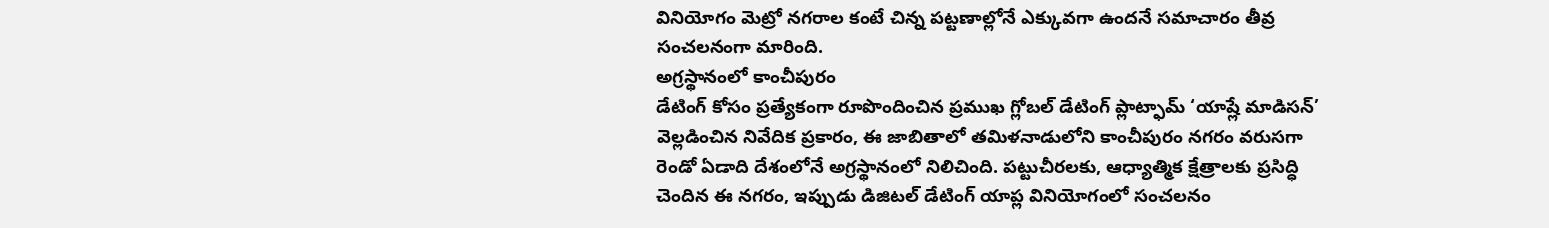వినియోగం మెట్రో నగరాల కంటే చిన్న పట్టణాల్లోనే ఎక్కువగా ఉందనే సమాచారం తీవ్ర సంచలనంగా మారింది.
అగ్రస్థానంలో కాంచీపురం
డేటింగ్ కోసం ప్రత్యేకంగా రూపొందించిన ప్రముఖ గ్లోబల్ డేటింగ్ ప్లాట్ఫామ్ ‘యాష్లే మాడిసన్’ వెల్లడించిన నివేదిక ప్రకారం, ఈ జాబితాలో తమిళనాడులోని కాంచీపురం నగరం వరుసగా రెండో ఏడాది దేశంలోనే అగ్రస్థానంలో నిలిచింది. పట్టుచీరలకు, ఆధ్యాత్మిక క్షేత్రాలకు ప్రసిద్ధి చెందిన ఈ నగరం, ఇప్పుడు డిజిటల్ డేటింగ్ యాప్ల వినియోగంలో సంచలనం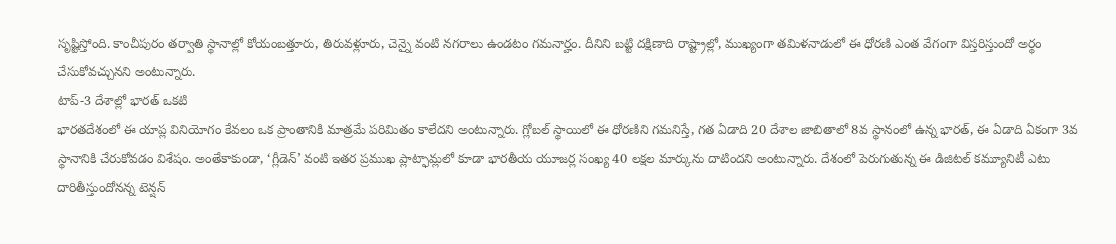సృష్టిస్తోంది. కాంచీపురం తర్వాతి స్థానాల్లో కోయంబత్తూరు, తిరువళ్లూరు, చెన్నై వంటి నగరాలు ఉండటం గమనార్హం. దీనిని బట్టి దక్షిణాది రాష్ట్రాల్లో, ముఖ్యంగా తమిళనాడులో ఈ ధోరణి ఎంత వేగంగా విస్తరిస్తుందో అర్థం చేసుకోవచ్చునని అంటున్నారు.
టాప్-3 దేశాల్లో భారత్ ఒకటి
భారతదేశంలో ఈ యాప్ల వినియోగం కేవలం ఒక ప్రాంతానికి మాత్రమే పరిమితం కాలేదని అంటున్నారు. గ్లోబల్ స్థాయిలో ఈ ధోరణిని గమనిస్తే, గత ఏడాది 20 దేశాల జాబితాలో 8వ స్థానంలో ఉన్న భారత్, ఈ ఏడాది ఏకంగా 3వ స్థానానికి చేరుకోవడం విశేషం. అంతేకాకుండా, ‘గ్లీడెన్’ వంటి ఇతర ప్రముఖ ప్లాట్ఫామ్లలో కూడా భారతీయ యూజర్ల సంఖ్య 40 లక్షల మార్కును దాటిందని అంటున్నారు. దేశంలో పెరుగుతున్న ఈ డిజిటల్ కమ్యూనిటీ ఎటు దారితీస్తుందోనన్న టెన్షన్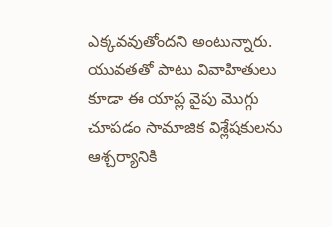ఎక్కవవుతోందని అంటున్నారు. యువతతో పాటు వివాహితులు కూడా ఈ యాప్ల వైపు మొగ్గు చూపడం సామాజిక విశ్లేషకులను ఆశ్చర్యానికి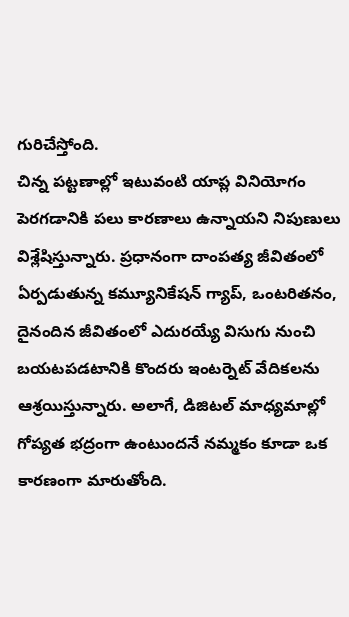గురిచేస్తోంది.
చిన్న పట్టణాల్లో ఇటువంటి యాప్ల వినియోగం పెరగడానికి పలు కారణాలు ఉన్నాయని నిపుణులు విశ్లేషిస్తున్నారు. ప్రధానంగా దాంపత్య జీవితంలో ఏర్పడుతున్న కమ్యూనికేషన్ గ్యాప్, ఒంటరితనం, దైనందిన జీవితంలో ఎదురయ్యే విసుగు నుంచి బయటపడటానికి కొందరు ఇంటర్నెట్ వేదికలను ఆశ్రయిస్తున్నారు. అలాగే, డిజిటల్ మాధ్యమాల్లో గోప్యత భద్రంగా ఉంటుందనే నమ్మకం కూడా ఒక కారణంగా మారుతోంది.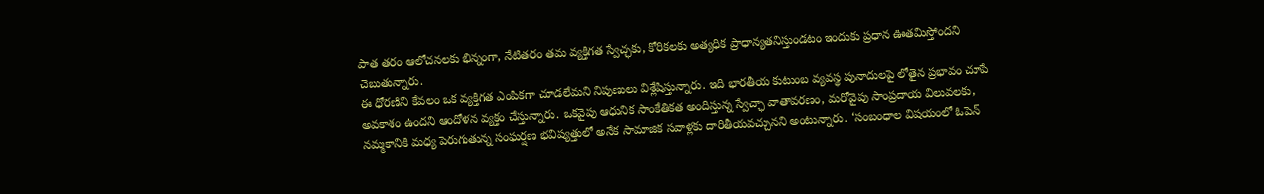పాత తరం ఆలోచనలకు భిన్నంగా, నేటితరం తమ వ్యక్తిగత స్వేచ్ఛకు, కోరికలకు అత్యధిక ప్రాధాన్యతనిస్తుండటం ఇందుకు ప్రధాన ఊతమిస్తోందని చెబుతున్నారు.
ఈ ధోరణిని కేవలం ఒక వ్యక్తిగత ఎంపికగా చూడలేమని నిపుణులు విశ్లేషిస్తున్నారు. ఇది భారతీయ కుటుంబ వ్యవస్థ పునాదులపై లోతైన ప్రభావం చూపే అవకాశం ఉందని ఆందోళన వ్యక్తం చేస్తున్నారు. ఒకవైపు ఆధునిక సాంకేతికత అందిస్తున్న స్వేచ్ఛా వాతావరణం, మరోవైపు సాంప్రదాయ విలువలకు, నమ్మకానికి మధ్య పెరుగుతున్న సంఘర్షణ భవిష్యత్తులో అనేక సామాజిక సవాళ్లకు దారితీయవచ్చునని అంటున్నారు. ‘సంబంధాల విషయంలో ఓపెన్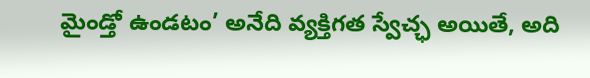మైండ్తో ఉండటం’ అనేది వ్యక్తిగత స్వేచ్ఛ అయితే, అది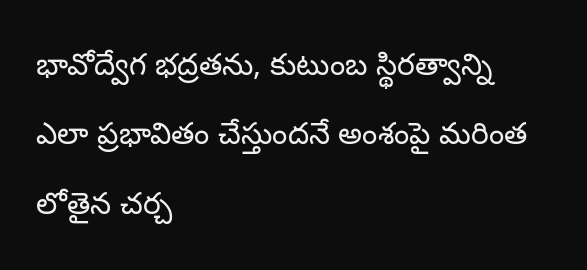భావోద్వేగ భద్రతను, కుటుంబ స్థిరత్వాన్ని ఎలా ప్రభావితం చేస్తుందనే అంశంపై మరింత లోతైన చర్చ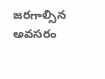జరగాల్సిన అవసరం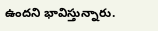ఉందని భావిస్తున్నారు.